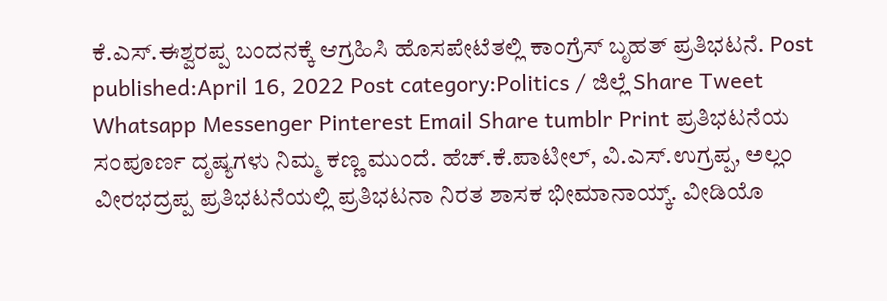ಕೆ.ಎಸ್.ಈಶ್ವರಪ್ಪ ಬಂದನಕ್ಕೆ ಆಗ್ರಹಿಸಿ ಹೊಸಪೇಟೆತಲ್ಲಿ ಕಾಂಗ್ರೆಸ್ ಬೃಹತ್ ಪ್ರತಿಭಟನೆ. Post published:April 16, 2022 Post category:Politics / ಜಿಲ್ಲೆ Share Tweet Whatsapp Messenger Pinterest Email Share tumblr Print ಪ್ರತಿಭಟನೆಯ ಸಂಪೂರ್ಣ ದೃಷ್ಯಗಳು ನಿಮ್ಮ ಕಣ್ಣ ಮುಂದೆ. ಹೆಚ್.ಕೆ.ಪಾಟೀಲ್, ವಿ.ಎಸ್.ಉಗ್ರಪ್ಪ, ಅಲ್ಲಂ ವೀರಭದ್ರಪ್ಪ ಪ್ರತಿಭಟನೆಯಲ್ಲಿ ಪ್ರತಿಭಟನಾ ನಿರತ ಶಾಸಕ ಭೀಮಾನಾಯ್ಕ್. ವೀಡಿಯೊ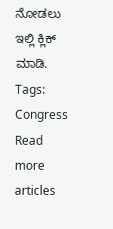ನೋಡಲು ಇಲ್ಲಿ ಕ್ಲಿಕ್ ಮಾಡಿ. Tags: Congress Read more articles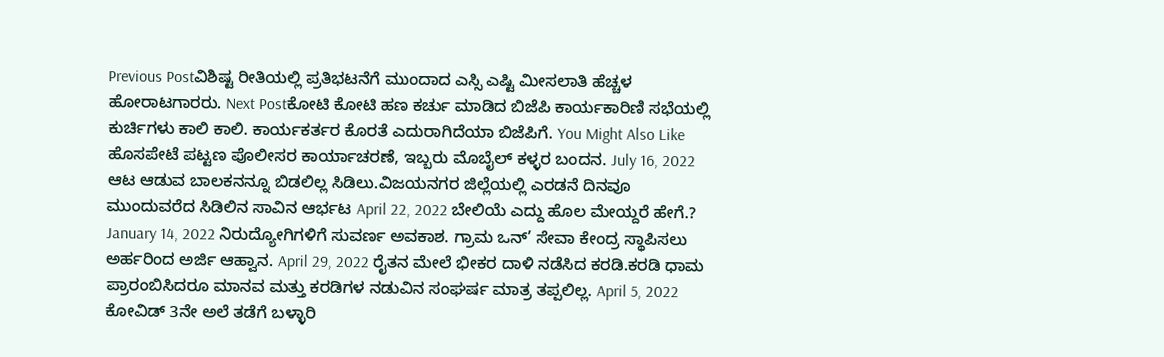Previous Postವಿಶಿಷ್ಟ ರೀತಿಯಲ್ಲಿ ಪ್ರತಿಭಟನೆಗೆ ಮುಂದಾದ ಎಸ್ಸಿ ಎಷ್ಟಿ ಮೀಸಲಾತಿ ಹೆಚ್ಚಳ ಹೋರಾಟಗಾರರು. Next Postಕೋಟಿ ಕೋಟಿ ಹಣ ಕರ್ಚು ಮಾಡಿದ ಬಿಜೆಪಿ ಕಾರ್ಯಕಾರಿಣಿ ಸಭೆಯಲ್ಲಿ ಕುರ್ಚಿಗಳು ಕಾಲಿ ಕಾಲಿ. ಕಾರ್ಯಕರ್ತರ ಕೊರತೆ ಎದುರಾಗಿದೆಯಾ ಬಿಜೆಪಿಗೆ. You Might Also Like ಹೊಸಪೇಟೆ ಪಟ್ಟಣ ಪೊಲೀಸರ ಕಾರ್ಯಾಚರಣೆ, ಇಬ್ಬರು ಮೊಬೈಲ್ ಕಳ್ಳರ ಬಂದನ. July 16, 2022 ಆಟ ಆಡುವ ಬಾಲಕನನ್ನೂ ಬಿಡಲಿಲ್ಲ ಸಿಡಿಲು.ವಿಜಯನಗರ ಜಿಲ್ಲೆಯಲ್ಲಿ ಎರಡನೆ ದಿನವೂ ಮುಂದುವರೆದ ಸಿಡಿಲಿನ ಸಾವಿನ ಆರ್ಭಟ April 22, 2022 ಬೇಲಿಯೆ ಎದ್ದು ಹೊಲ ಮೇಯ್ದರೆ ಹೇಗೆ.? January 14, 2022 ನಿರುದ್ಯೋಗಿಗಳಿಗೆ ಸುವರ್ಣ ಅವಕಾಶ. ಗ್ರಾಮ ಒನ್’ ಸೇವಾ ಕೇಂದ್ರ ಸ್ಥಾಪಿಸಲು ಅರ್ಹರಿಂದ ಅರ್ಜಿ ಆಹ್ವಾನ. April 29, 2022 ರೈತನ ಮೇಲೆ ಭೀಕರ ದಾಳಿ ನಡೆಸಿದ ಕರಡಿ.ಕರಡಿ ಧಾಮ ಪ್ರಾರಂಬಿಸಿದರೂ ಮಾನವ ಮತ್ತು ಕರಡಿಗಳ ನಡುವಿನ ಸಂಘರ್ಷ ಮಾತ್ರ ತಪ್ಪಲಿಲ್ಲ. April 5, 2022 ಕೋವಿಡ್ 3ನೇ ಅಲೆ ತಡೆಗೆ ಬಳ್ಳಾರಿ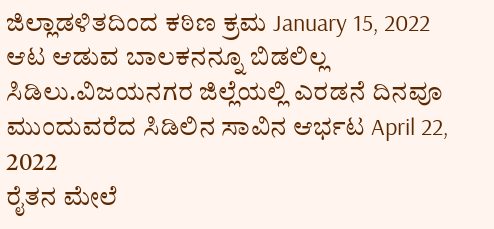ಜಿಲ್ಲಾಡಳಿತದಿಂದ ಕಠಿಣ ಕ್ರಮ January 15, 2022
ಆಟ ಆಡುವ ಬಾಲಕನನ್ನೂ ಬಿಡಲಿಲ್ಲ ಸಿಡಿಲು.ವಿಜಯನಗರ ಜಿಲ್ಲೆಯಲ್ಲಿ ಎರಡನೆ ದಿನವೂ ಮುಂದುವರೆದ ಸಿಡಿಲಿನ ಸಾವಿನ ಆರ್ಭಟ April 22, 2022
ರೈತನ ಮೇಲೆ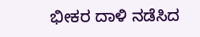ಭೀಕರ ದಾಳಿ ನಡೆಸಿದ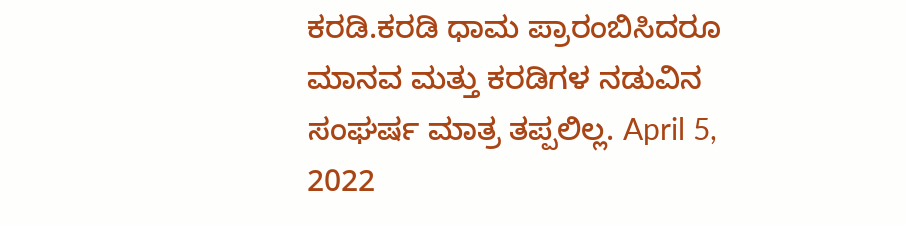ಕರಡಿ.ಕರಡಿ ಧಾಮ ಪ್ರಾರಂಬಿಸಿದರೂ ಮಾನವ ಮತ್ತು ಕರಡಿಗಳ ನಡುವಿನ ಸಂಘರ್ಷ ಮಾತ್ರ ತಪ್ಪಲಿಲ್ಲ. April 5, 2022